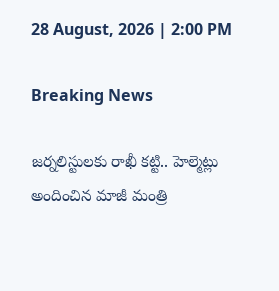28 August, 2026 | 2:00 PM

Breaking News

జర్నలిస్టులకు రాఖీ కట్టి.. హెల్మెట్లు అందించిన మాజీ మంత్రి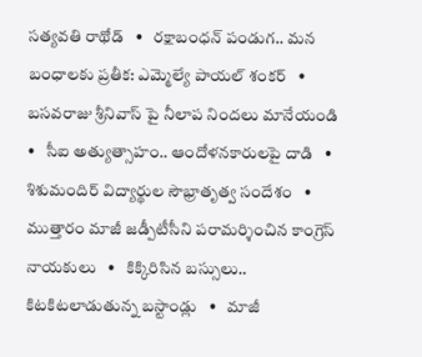సత్యవతి రాథోడ్   •   రక్షాబంధన్‌ పండుగ.. మన బంధాలకు ప్రతీక: ఎమ్మెల్యే పాయల్‌ శంకర్   •   బసవరాజు శ్రీనివాస్ పై నీలాప నిందలు మానేయండి   •   సీఐ అత్యుత్సాహం.. ఆందోళనకారులపై దాడి   •   శిశుమందిర్ విద్యార్థుల సౌభ్రాతృత్వ సందేశం   •   ముత్తారం మాజీ జడ్పీటీసీని పరామర్శించిన కాంగ్రెస్ నాయకులు   •   కిక్కిరిసిన బస్సులు.. కిటకిటలాడుతున్న బస్టాండ్లు   •   మాజీ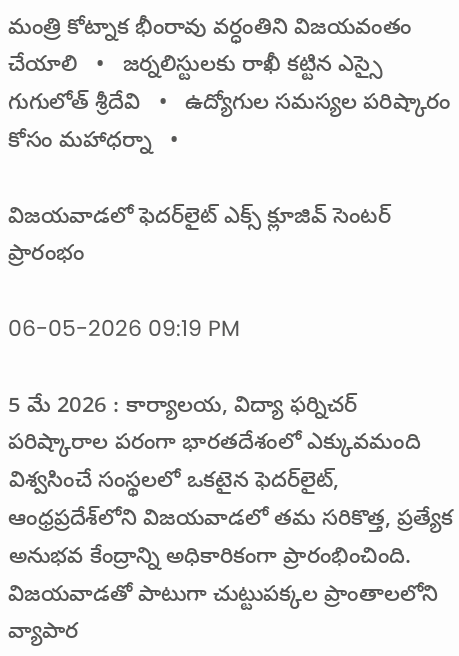మంత్రి కోట్నాక భీంరావు వర్ధంతిని విజయవంతం చేయాలి   •   జర్నలిస్టులకు రాఖీ కట్టిన ఎస్సై గుగులోత్ శ్రీదేవి   •   ఉద్యోగుల సమస్యల పరిష్కారం కోసం మహాధర్నా   •

విజయవాడలో ఫెదర్‌లైట్ ఎక్స్ క్లూజివ్ సెంటర్ ప్రారంభం

06-05-2026 09:19 PM

5 మే 2026 : కార్యాలయ, విద్యా ఫర్నిచర్ పరిష్కారాల పరంగా భారతదేశంలో ఎక్కువమంది విశ్వసించే సంస్థలలో ఒకటైన ఫెదర్‌లైట్, ఆంధ్రప్రదేశ్‌లోని విజయవాడలో తమ సరికొత్త, ప్రత్యేక అనుభవ కేంద్రాన్ని అధికారికంగా ప్రారంభించింది. విజయవాడతో పాటుగా చుట్టుపక్కల ప్రాంతాలలోని వ్యాపార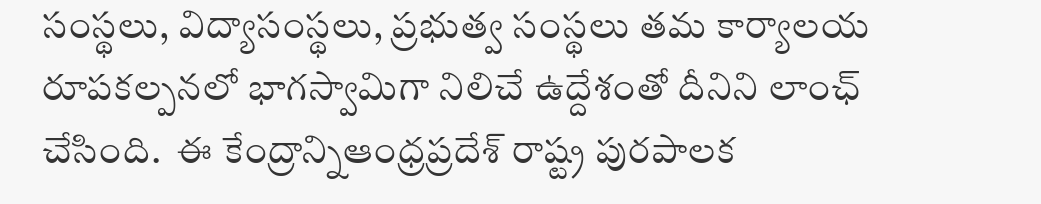సంస్థలు, విద్యాసంస్థలు, ప్రభుత్వ సంస్థలు తమ కార్యాలయ రూపకల్పనలో భాగస్వామిగా నిలిచే ఉద్దేశంతో దీనిని లాంఛ్ చేసింది.  ఈ కేంద్రాన్నిఆంధ్రప్రదేశ్ రాష్ట్ర పురపాలక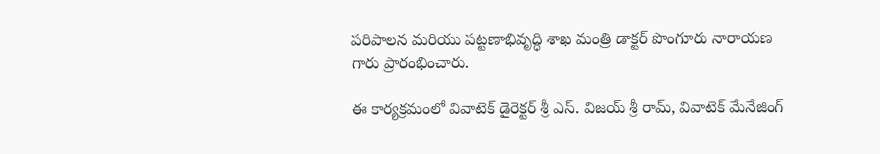పరిపాలన మరియు పట్టణాభివృద్ధి శాఖ మంత్రి డాక్టర్ పొంగూరు నారాయణ గారు ప్రారంభించారు.

ఈ కార్యక్రమంలో వివాటెక్ డైరెక్టర్ శ్రీ ఎస్. విజయ్ శ్రీ రామ్, వివాటెక్ మేనేజింగ్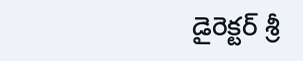డైరెక్టర్ శ్రీ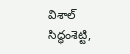విశాల్ సిద్ధంశెట్టి,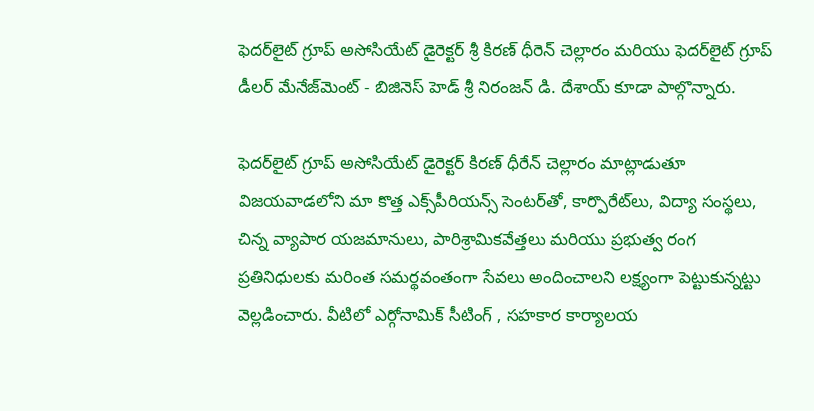ఫెదర్‌లైట్ గ్రూప్ అసోసియేట్ డైరెక్టర్ శ్రీ కిరణ్ ధీరెన్ చెల్లారం మరియు ఫెదర్‌లైట్ గ్రూప్ డీలర్ మేనేజ్‌మెంట్ - బిజినెస్ హెడ్ శ్రీ నిరంజన్ డి. దేశాయ్ కూడా పాల్గొన్నారు.

ఫెదర్‌లైట్ గ్రూప్ అసోసియేట్ డైరెక్టర్ కిరణ్ ధీరేన్ చెల్లారం మాట్లాడుతూ విజయవాడలోని మా కొత్త ఎక్స్‌పీరియన్స్ సెంటర్‌తో, కార్పొరేట్‌లు, విద్యా సంస్థలు, చిన్న వ్యాపార యజమానులు, పారిశ్రామికవేత్తలు మరియు ప్రభుత్వ రంగ ప్రతినిధులకు మరింత సమర్థవంతంగా సేవలు అందించాలని లక్ష్యంగా పెట్టుకున్నట్టు వెల్లడించారు. వీటిలో ఎర్గోనామిక్ సీటింగ్ , సహకార కార్యాలయ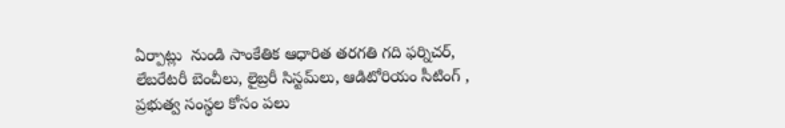ఏర్పాట్లు  నుండి సాంకేతిక ఆధారిత తరగతి గది ఫర్నిచర్, లేబరేటరీ బెంచీలు, లైబ్రరీ సిస్టమ్‌లు, ఆడిటోరియం సీటింగ్ , ప్రభుత్వ సంస్థల కోసం పలు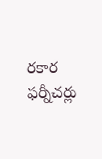రకార ఫర్నీచర్లు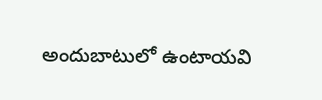అందుబాటులో ఉంటాయవి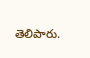తెలిపారు.